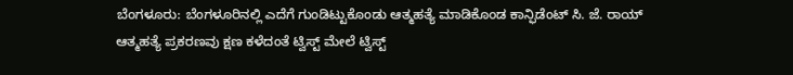ಬೆಂಗಳೂರು: ಬೆಂಗಳೂರಿನಲ್ಲಿ ಎದೆಗೆ ಗುಂಡಿಟ್ಟುಕೊಂಡು ಆತ್ಮಹತ್ಯೆ ಮಾಡಿಕೊಂಡ ಕಾನ್ಫಿಡೆಂಟ್ ಸಿ. ಜೆ. ರಾಯ್ ಆತ್ಮಹತ್ಯೆ ಪ್ರಕರಣವು ಕ್ಷಣ ಕಳೆದಂತೆ ಟ್ವಿಸ್ಟ್ ಮೇಲೆ ಟ್ವಿಸ್ಟ್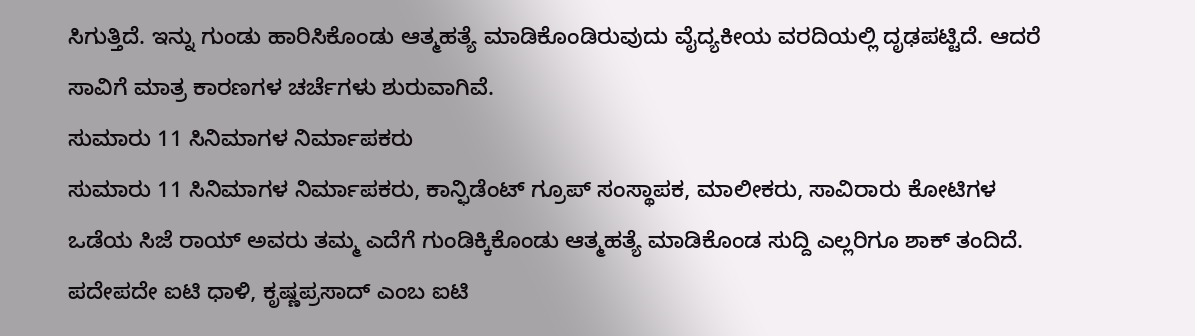ಸಿಗುತ್ತಿದೆ. ಇನ್ನು ಗುಂಡು ಹಾರಿಸಿಕೊಂಡು ಆತ್ಮಹತ್ಯೆ ಮಾಡಿಕೊಂಡಿರುವುದು ವೈದ್ಯಕೀಯ ವರದಿಯಲ್ಲಿ ದೃಢಪಟ್ಟಿದೆ. ಆದರೆ ಸಾವಿಗೆ ಮಾತ್ರ ಕಾರಣಗಳ ಚರ್ಚೆಗಳು ಶುರುವಾಗಿವೆ.
ಸುಮಾರು 11 ಸಿನಿಮಾಗಳ ನಿರ್ಮಾಪಕರು
ಸುಮಾರು 11 ಸಿನಿಮಾಗಳ ನಿರ್ಮಾಪಕರು, ಕಾನ್ಫಿಡೆಂಟ್ ಗ್ರೂಪ್ ಸಂಸ್ಥಾಪಕ, ಮಾಲೀಕರು, ಸಾವಿರಾರು ಕೋಟಿಗಳ ಒಡೆಯ ಸಿಜೆ ರಾಯ್ ಅವರು ತಮ್ಮ ಎದೆಗೆ ಗುಂಡಿಕ್ಕಿಕೊಂಡು ಆತ್ಮಹತ್ಯೆ ಮಾಡಿಕೊಂಡ ಸುದ್ದಿ ಎಲ್ಲರಿಗೂ ಶಾಕ್ ತಂದಿದೆ. ಪದೇಪದೇ ಐಟಿ ಧಾಳಿ, ಕೃಷ್ಣಪ್ರಸಾದ್ ಎಂಬ ಐಟಿ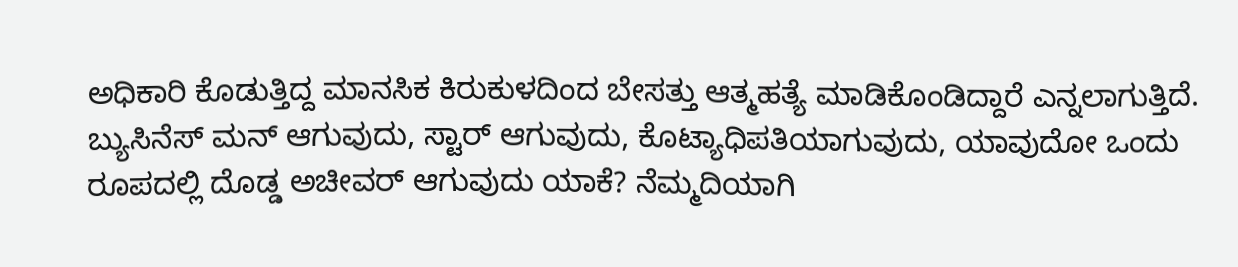ಅಧಿಕಾರಿ ಕೊಡುತ್ತಿದ್ದ ಮಾನಸಿಕ ಕಿರುಕುಳದಿಂದ ಬೇಸತ್ತು ಆತ್ಮಹತ್ಯೆ ಮಾಡಿಕೊಂಡಿದ್ದಾರೆ ಎನ್ನಲಾಗುತ್ತಿದೆ. ಬ್ಯುಸಿನೆಸ್ ಮನ್ ಆಗುವುದು, ಸ್ಟಾರ್ ಆಗುವುದು, ಕೊಟ್ಯಾಧಿಪತಿಯಾಗುವುದು, ಯಾವುದೋ ಒಂದು ರೂಪದಲ್ಲಿ ದೊಡ್ಡ ಅಚೀವರ್ ಆಗುವುದು ಯಾಕೆ? ನೆಮ್ಮದಿಯಾಗಿ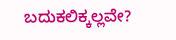ಬದುಕಲಿಕ್ಕಲ್ಲವೇ?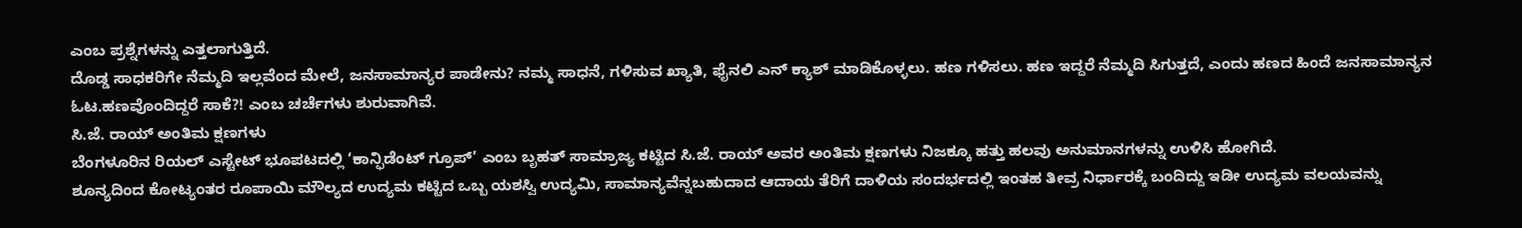ಎಂಬ ಪ್ರಶ್ನೆಗಳನ್ನು ಎತ್ತಲಾಗುತ್ತಿದೆ.
ದೊಡ್ಡ ಸಾಧಕರಿಗೇ ನೆಮ್ಮದಿ ಇಲ್ಲವೆಂದ ಮೇಲೆ, ಜನಸಾಮಾನ್ಯರ ಪಾಡೇನು? ನಮ್ಮ ಸಾಧನೆ, ಗಳಿಸುವ ಖ್ಯಾತಿ, ಫೈನಲಿ ಎನ್ ಕ್ಯಾಶ್ ಮಾಡಿಕೊಳ್ಳಲು. ಹಣ ಗಳಿಸಲು. ಹಣ ಇದ್ದರೆ ನೆಮ್ಮದಿ ಸಿಗುತ್ತದೆ, ಎಂದು ಹಣದ ಹಿಂದೆ ಜನಸಾಮಾನ್ಯನ ಓಟ.ಹಣವೊಂದಿದ್ದರೆ ಸಾಕೆ?! ಎಂಬ ಚರ್ಚೆಗಳು ಶುರುವಾಗಿವೆ.
ಸಿ.ಜೆ. ರಾಯ್ ಅಂತಿಮ ಕ್ಷಣಗಳು
ಬೆಂಗಳೂರಿನ ರಿಯಲ್ ಎಸ್ಟೇಟ್ ಭೂಪಟದಲ್ಲಿ ‘ಕಾನ್ಫಿಡೆಂಟ್ ಗ್ರೂಪ್’ ಎಂಬ ಬೃಹತ್ ಸಾಮ್ರಾಜ್ಯ ಕಟ್ಟಿದ ಸಿ.ಜೆ. ರಾಯ್ ಅವರ ಅಂತಿಮ ಕ್ಷಣಗಳು ನಿಜಕ್ಕೂ ಹತ್ತು ಹಲವು ಅನುಮಾನಗಳನ್ನು ಉಳಿಸಿ ಹೋಗಿದೆ.
ಶೂನ್ಯದಿಂದ ಕೋಟ್ಯಂತರ ರೂಪಾಯಿ ಮೌಲ್ಯದ ಉದ್ಯಮ ಕಟ್ಟಿದ ಒಬ್ಬ ಯಶಸ್ವಿ ಉದ್ಯಮಿ, ಸಾಮಾನ್ಯವೆನ್ನಬಹುದಾದ ಆದಾಯ ತೆರಿಗೆ ದಾಳಿಯ ಸಂದರ್ಭದಲ್ಲಿ ಇಂತಹ ತೀವ್ರ ನಿರ್ಧಾರಕ್ಕೆ ಬಂದಿದ್ದು ಇಡೀ ಉದ್ಯಮ ವಲಯವನ್ನು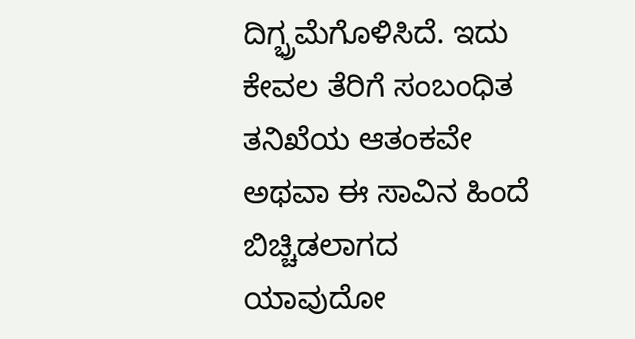ದಿಗ್ಭ್ರಮೆಗೊಳಿಸಿದೆ. ಇದು ಕೇವಲ ತೆರಿಗೆ ಸಂಬಂಧಿತ ತನಿಖೆಯ ಆತಂಕವೇ ಅಥವಾ ಈ ಸಾವಿನ ಹಿಂದೆ ಬಿಚ್ಚಿಡಲಾಗದ ಯಾವುದೋ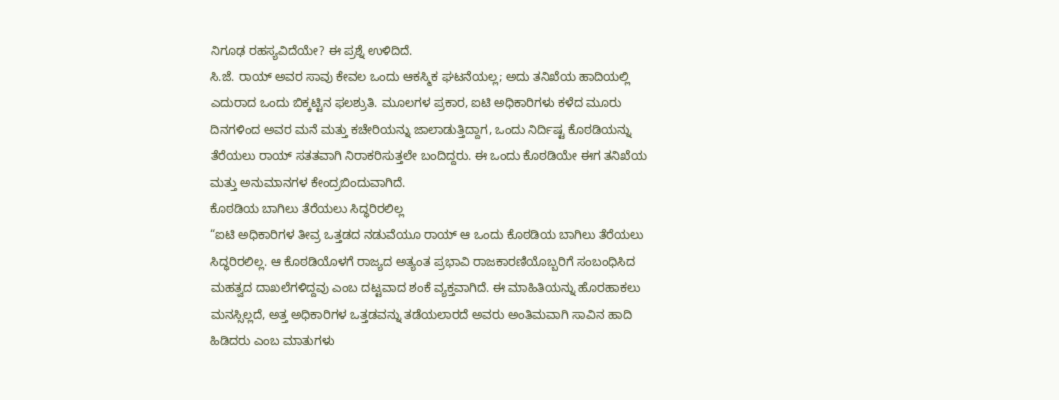ನಿಗೂಢ ರಹಸ್ಯವಿದೆಯೇ? ಈ ಪ್ರಶ್ನೆ ಉಳಿದಿದೆ.
ಸಿ.ಜೆ. ರಾಯ್ ಅವರ ಸಾವು ಕೇವಲ ಒಂದು ಆಕಸ್ಮಿಕ ಘಟನೆಯಲ್ಲ; ಅದು ತನಿಖೆಯ ಹಾದಿಯಲ್ಲಿ ಎದುರಾದ ಒಂದು ಬಿಕ್ಕಟ್ಟಿನ ಫಲಶ್ರುತಿ. ಮೂಲಗಳ ಪ್ರಕಾರ, ಐಟಿ ಅಧಿಕಾರಿಗಳು ಕಳೆದ ಮೂರು ದಿನಗಳಿಂದ ಅವರ ಮನೆ ಮತ್ತು ಕಚೇರಿಯನ್ನು ಜಾಲಾಡುತ್ತಿದ್ದಾಗ, ಒಂದು ನಿರ್ದಿಷ್ಟ ಕೊಠಡಿಯನ್ನು ತೆರೆಯಲು ರಾಯ್ ಸತತವಾಗಿ ನಿರಾಕರಿಸುತ್ತಲೇ ಬಂದಿದ್ದರು. ಈ ಒಂದು ಕೊಠಡಿಯೇ ಈಗ ತನಿಖೆಯ ಮತ್ತು ಅನುಮಾನಗಳ ಕೇಂದ್ರಬಿಂದುವಾಗಿದೆ.
ಕೊಠಡಿಯ ಬಾಗಿಲು ತೆರೆಯಲು ಸಿದ್ಧರಿರಲಿಲ್ಲ
“ಐಟಿ ಅಧಿಕಾರಿಗಳ ತೀವ್ರ ಒತ್ತಡದ ನಡುವೆಯೂ ರಾಯ್ ಆ ಒಂದು ಕೊಠಡಿಯ ಬಾಗಿಲು ತೆರೆಯಲು ಸಿದ್ಧರಿರಲಿಲ್ಲ. ಆ ಕೊಠಡಿಯೊಳಗೆ ರಾಜ್ಯದ ಅತ್ಯಂತ ಪ್ರಭಾವಿ ರಾಜಕಾರಣಿಯೊಬ್ಬರಿಗೆ ಸಂಬಂಧಿಸಿದ ಮಹತ್ವದ ದಾಖಲೆಗಳಿದ್ದವು ಎಂಬ ದಟ್ಟವಾದ ಶಂಕೆ ವ್ಯಕ್ತವಾಗಿದೆ. ಈ ಮಾಹಿತಿಯನ್ನು ಹೊರಹಾಕಲು ಮನಸ್ಸಿಲ್ಲದೆ, ಅತ್ತ ಅಧಿಕಾರಿಗಳ ಒತ್ತಡವನ್ನು ತಡೆಯಲಾರದೆ ಅವರು ಅಂತಿಮವಾಗಿ ಸಾವಿನ ಹಾದಿ ಹಿಡಿದರು ಎಂಬ ಮಾತುಗಳು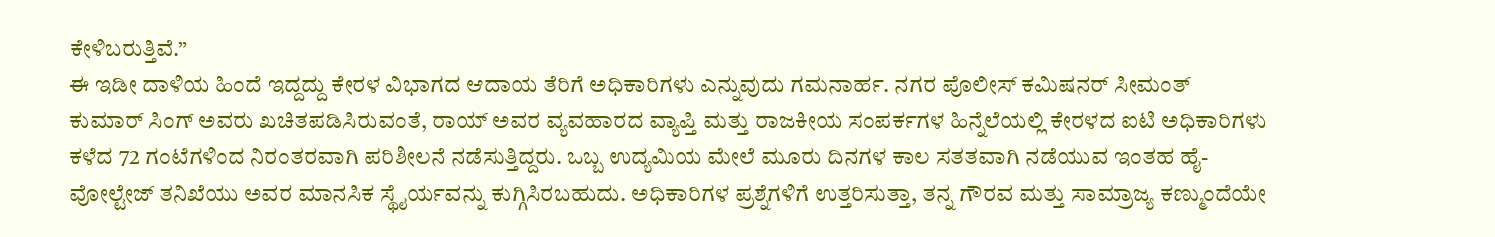ಕೇಳಿಬರುತ್ತಿವೆ.”
ಈ ಇಡೀ ದಾಳಿಯ ಹಿಂದೆ ಇದ್ದದ್ದು ಕೇರಳ ವಿಭಾಗದ ಆದಾಯ ತೆರಿಗೆ ಅಧಿಕಾರಿಗಳು ಎನ್ನುವುದು ಗಮನಾರ್ಹ. ನಗರ ಪೊಲೀಸ್ ಕಮಿಷನರ್ ಸೀಮಂತ್ ಕುಮಾರ್ ಸಿಂಗ್ ಅವರು ಖಚಿತಪಡಿಸಿರುವಂತೆ, ರಾಯ್ ಅವರ ವ್ಯವಹಾರದ ವ್ಯಾಪ್ತಿ ಮತ್ತು ರಾಜಕೀಯ ಸಂಪರ್ಕಗಳ ಹಿನ್ನೆಲೆಯಲ್ಲಿ ಕೇರಳದ ಐಟಿ ಅಧಿಕಾರಿಗಳು ಕಳೆದ 72 ಗಂಟೆಗಳಿಂದ ನಿರಂತರವಾಗಿ ಪರಿಶೀಲನೆ ನಡೆಸುತ್ತಿದ್ದರು. ಒಬ್ಬ ಉದ್ಯಮಿಯ ಮೇಲೆ ಮೂರು ದಿನಗಳ ಕಾಲ ಸತತವಾಗಿ ನಡೆಯುವ ಇಂತಹ ಹೈ-ವೋಲ್ಟೇಜ್ ತನಿಖೆಯು ಅವರ ಮಾನಸಿಕ ಸ್ಥೈರ್ಯವನ್ನು ಕುಗ್ಗಿಸಿರಬಹುದು. ಅಧಿಕಾರಿಗಳ ಪ್ರಶ್ನೆಗಳಿಗೆ ಉತ್ತರಿಸುತ್ತಾ, ತನ್ನ ಗೌರವ ಮತ್ತು ಸಾಮ್ರಾಜ್ಯ ಕಣ್ಮುಂದೆಯೇ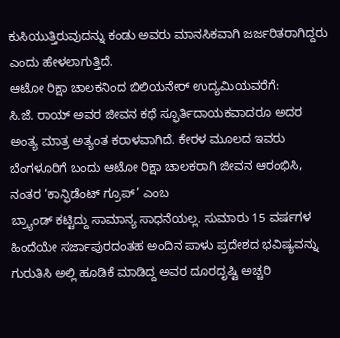ಕುಸಿಯುತ್ತಿರುವುದನ್ನು ಕಂಡು ಅವರು ಮಾನಸಿಕವಾಗಿ ಜರ್ಜರಿತರಾಗಿದ್ದರು ಎಂದು ಹೇಳಲಾಗುತ್ತಿದೆ.
ಆಟೋ ರಿಕ್ಷಾ ಚಾಲಕನಿಂದ ಬಿಲಿಯನೇರ್ ಉದ್ಯಮಿಯವರೆಗೆ:
ಸಿ.ಜೆ. ರಾಯ್ ಅವರ ಜೀವನ ಕಥೆ ಸ್ಫೂರ್ತಿದಾಯಕವಾದರೂ ಅದರ ಅಂತ್ಯ ಮಾತ್ರ ಅತ್ಯಂತ ಕರಾಳವಾಗಿದೆ. ಕೇರಳ ಮೂಲದ ಇವರು ಬೆಂಗಳೂರಿಗೆ ಬಂದು ಆಟೋ ರಿಕ್ಷಾ ಚಾಲಕರಾಗಿ ಜೀವನ ಆರಂಭಿಸಿ, ನಂತರ ‘ಕಾನ್ಫಿಡೆಂಟ್ ಗ್ರೂಪ್’ ಎಂಬ
ಬ್ರ್ಯಾಂಡ್ ಕಟ್ಟಿದ್ದು ಸಾಮಾನ್ಯ ಸಾಧನೆಯಲ್ಲ. ಸುಮಾರು 15 ವರ್ಷಗಳ ಹಿಂದೆಯೇ ಸರ್ಜಾಪುರದಂತಹ ಅಂದಿನ ಪಾಳು ಪ್ರದೇಶದ ಭವಿಷ್ಯವನ್ನು ಗುರುತಿಸಿ ಅಲ್ಲಿ ಹೂಡಿಕೆ ಮಾಡಿದ್ದ ಅವರ ದೂರದೃಷ್ಟಿ ಅಚ್ಚರಿ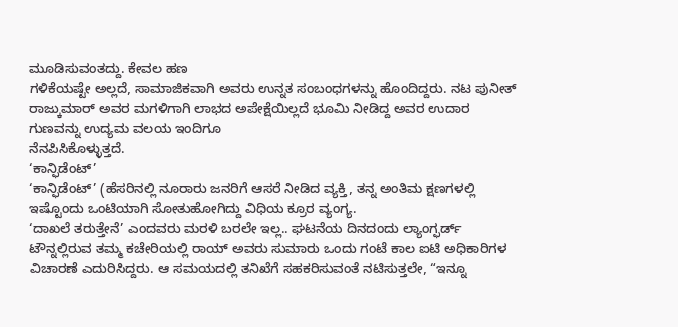ಮೂಡಿಸುವಂತದ್ದು. ಕೇವಲ ಹಣ
ಗಳಿಕೆಯಷ್ಟೇ ಅಲ್ಲದೆ, ಸಾಮಾಜಿಕವಾಗಿ ಅವರು ಉನ್ನತ ಸಂಬಂಧಗಳನ್ನು ಹೊಂದಿದ್ದರು. ನಟ ಪುನೀತ್ ರಾಜ್ಕುಮಾರ್ ಅವರ ಮಗಳಿಗಾಗಿ ಲಾಭದ ಅಪೇಕ್ಷೆಯಿಲ್ಲದೆ ಭೂಮಿ ನೀಡಿದ್ದ ಅವರ ಉದಾರ ಗುಣವನ್ನು ಉದ್ಯಮ ವಲಯ ಇಂದಿಗೂ
ನೆನಪಿಸಿಕೊಳ್ಳುತ್ತದೆ.
‘ಕಾನ್ಫಿಡೆಂಟ್’
‘ಕಾನ್ಫಿಡೆಂಟ್’ (ಹೆಸರಿನಲ್ಲಿ ನೂರಾರು ಜನರಿಗೆ ಆಸರೆ ನೀಡಿದ ವ್ಯಕ್ತಿ, ತನ್ನ ಅಂತಿಮ ಕ್ಷಣಗಳಲ್ಲಿ ಇಷ್ಟೊಂದು ಒಂಟಿಯಾಗಿ ಸೋತುಹೋಗಿದ್ದು ವಿಧಿಯ ಕ್ರೂರ ವ್ಯಂಗ್ಯ.
‘ದಾಖಲೆ ತರುತ್ತೇನೆ’ ಎಂದವರು ಮರಳಿ ಬರಲೇ ಇಲ್ಲ.. ಘಟನೆಯ ದಿನದಂದು ಲ್ಯಾಂಗ್ಫರ್ಡ್ ಟೌನ್ನಲ್ಲಿರುವ ತಮ್ಮ ಕಚೇರಿಯಲ್ಲಿ ರಾಯ್ ಅವರು ಸುಮಾರು ಒಂದು ಗಂಟೆ ಕಾಲ ಐಟಿ ಅಧಿಕಾರಿಗಳ ವಿಚಾರಣೆ ಎದುರಿಸಿದ್ದರು. ಆ ಸಮಯದಲ್ಲಿ ತನಿಖೆಗೆ ಸಹಕರಿಸುವಂತೆ ನಟಿಸುತ್ತಲೇ, “ಇನ್ನೂ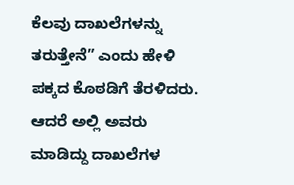ಕೆಲವು ದಾಖಲೆಗಳನ್ನು ತರುತ್ತೇನೆ” ಎಂದು ಹೇಳಿ ಪಕ್ಕದ ಕೊಠಡಿಗೆ ತೆರಳಿದರು. ಆದರೆ ಅಲ್ಲಿ ಅವರು ಮಾಡಿದ್ದು ದಾಖಲೆಗಳ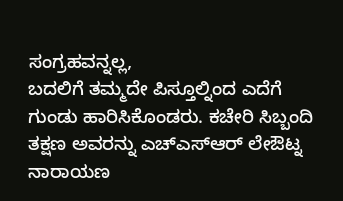ಸಂಗ್ರಹವನ್ನಲ್ಲ,
ಬದಲಿಗೆ ತಮ್ಮದೇ ಪಿಸ್ತೂಲ್ನಿಂದ ಎದೆಗೆ ಗುಂಡು ಹಾರಿಸಿಕೊಂಡರು. ಕಚೇರಿ ಸಿಬ್ಬಂದಿ ತಕ್ಷಣ ಅವರನ್ನು ಎಚ್ಎಸ್ಆರ್ ಲೇಔಟ್ನ ನಾರಾಯಣ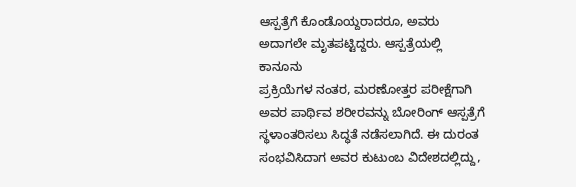ಆಸ್ಪತ್ರೆಗೆ ಕೊಂಡೊಯ್ದರಾದರೂ, ಅವರು ಅದಾಗಲೇ ಮೃತಪಟ್ಟಿದ್ದರು. ಆಸ್ಪತ್ರೆಯಲ್ಲಿ ಕಾನೂನು
ಪ್ರಕ್ರಿಯೆಗಳ ನಂತರ, ಮರಣೋತ್ತರ ಪರೀಕ್ಷೆಗಾಗಿ ಅವರ ಪಾರ್ಥಿವ ಶರೀರವನ್ನು ಬೋರಿಂಗ್ ಆಸ್ಪತ್ರೆಗೆ ಸ್ಥಳಾಂತರಿಸಲು ಸಿದ್ಧತೆ ನಡೆಸಲಾಗಿದೆ. ಈ ದುರಂತ ಸಂಭವಿಸಿದಾಗ ಅವರ ಕುಟುಂಬ ವಿದೇಶದಲ್ಲಿದ್ದು,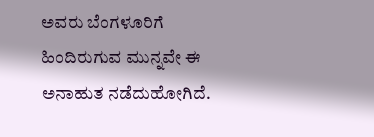ಅವರು ಬೆಂಗಳೂರಿಗೆ ಹಿಂದಿರುಗುವ ಮುನ್ನವೇ ಈ ಅನಾಹುತ ನಡೆದುಹೋಗಿದೆ.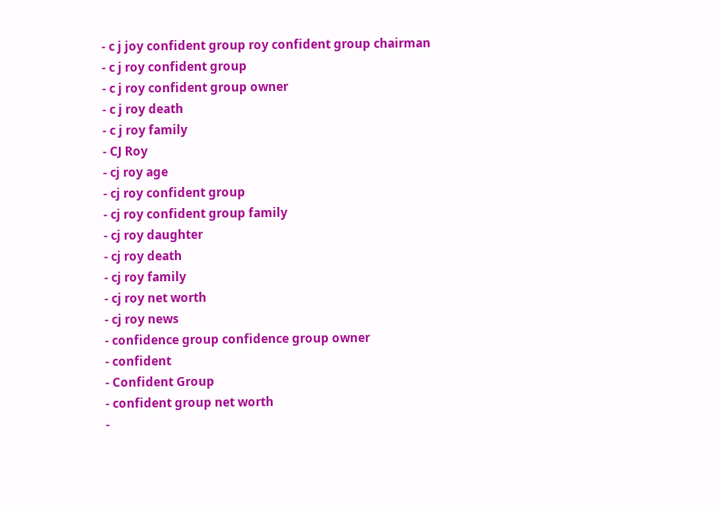- c j joy confident group roy confident group chairman
- c j roy confident group
- c j roy confident group owner
- c j roy death
- c j roy family
- CJ Roy
- cj roy age
- cj roy confident group
- cj roy confident group family
- cj roy daughter
- cj roy death
- cj roy family
- cj roy net worth
- cj roy news
- confidence group confidence group owner
- confident
- Confident Group
- confident group net worth
-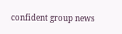confident group news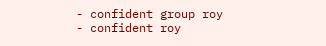- confident group roy
- confident roy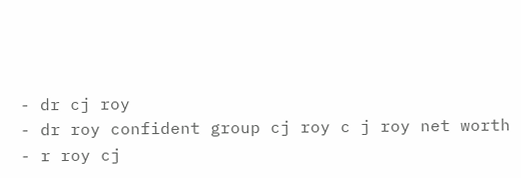- dr cj roy
- dr roy confident group cj roy c j roy net worth
- r roy cj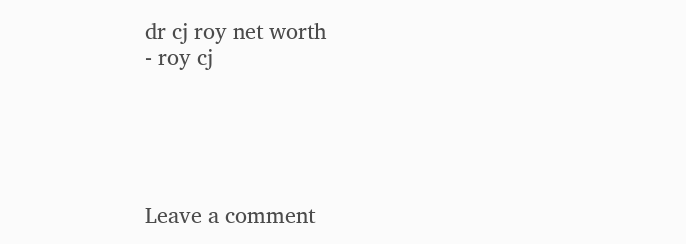dr cj roy net worth
- roy cj





Leave a comment